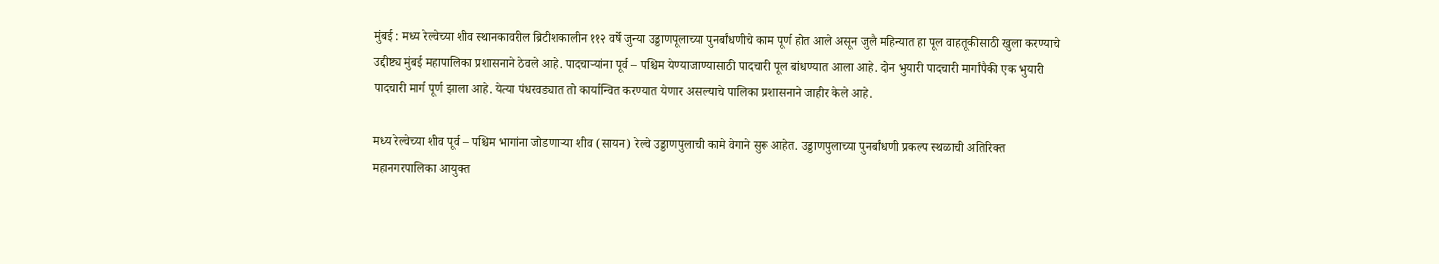मुंबई : मध्य रेल्वेच्या शीव स्थानकावरील ब्रिटीशकालीन ११२ वर्षे जुन्या उड्डाणपूलाच्या पुनर्बांधणीचे काम पूर्ण होत आले असून जुलै महिन्यात हा पूल वाहतूकीसाठी खुला करण्याचे उद्दीष्ट्य मुंबई महापालिका प्रशासनाने ठेवले आहे. पादचाऱ्यांना पूर्व – पश्चिम येण्याजाण्यासाठी पादचारी पूल बांधण्यात आला आहे. दोन भुयारी पादचारी मार्गांपैकी एक भुयारी पादचारी मार्ग पूर्ण झाला आहे. येत्या पंधरवड्यात तो कार्यान्वित करण्यात येणार असल्याचे पालिका प्रशासनाने जाहीर केले आहे.

मध्य रेल्वेच्या शीव पूर्व – पश्चिम भागांना जोडणाऱ्या शीव (सायन) रेल्वे उड्डाणपुलाची कामे वेगाने सुरू आहेत. उड्डाणपुलाच्या पुनर्बांधणी प्रकल्प स्थळाची अतिरिक्त महानगरपालिका आयुक्त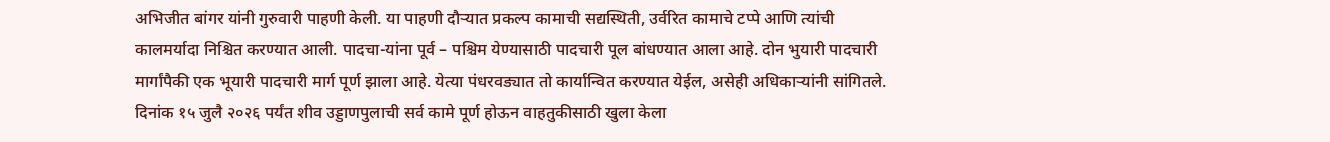अभिजीत बांगर यांनी गुरुवारी पाहणी केली. या पाहणी दौऱ्यात प्रकल्प कामाची सद्यस्थिती, उर्वरित कामाचे टप्पे आणि त्यांची कालमर्यादा निश्चित करण्यात आली. पादचा-यांना पूर्व – पश्चिम येण्यासाठी पादचारी पूल बांधण्यात आला आहे. दोन भुयारी पादचारी मार्गांपैकी एक भूयारी पादचारी मार्ग पूर्ण झाला आहे. येत्या पंधरवड्यात तो कार्यान्वित करण्यात येईल, असेही अधिकाऱ्यांनी सांगितले. दिनांक १५ जुलै २०२६ पर्यंत शीव उड्डाणपुलाची सर्व कामे पूर्ण होऊन वाहतुकीसाठी खुला केला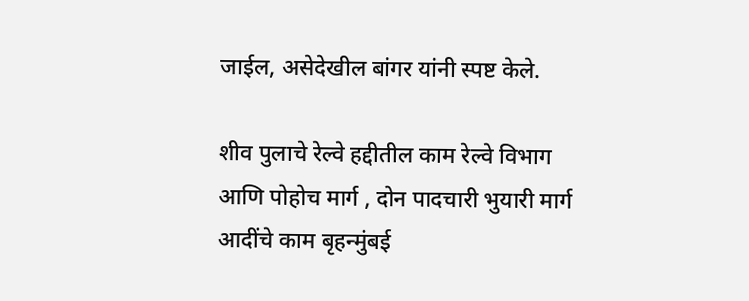जाईल, असेदेखील बांगर यांनी स्पष्ट केले.

शीव पुलाचे रेल्वे हद्दीतील काम रेल्वे विभाग आणि पोहोच मार्ग , दोन पादचारी भुयारी मार्ग आदींचे काम बृहन्मुंबई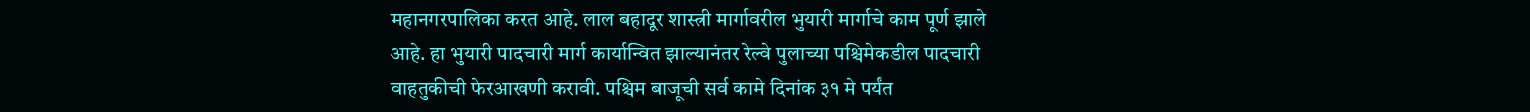महानगरपालिका करत आहे. लाल बहादूर शास्त्री मार्गावरील भुयारी मार्गाचे काम पूर्ण झाले आहे. हा भुयारी पादचारी मार्ग कार्यान्वित झाल्यानंतर रेल्वे पुलाच्या पश्चिमेकडील पादचारी वाहतुकीची फेरआखणी करावी. पश्चिम बाजूची सर्व कामे दिनांक ३१ मे पर्यंत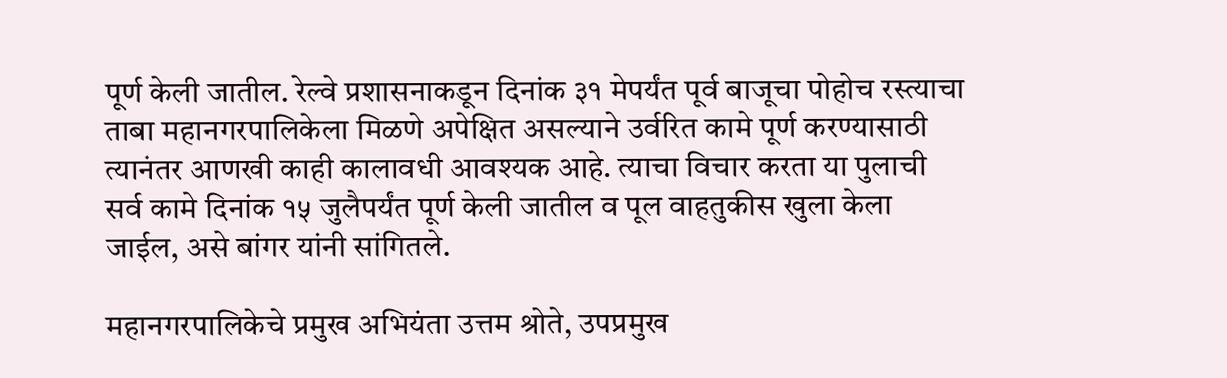पूर्ण केली जातील. रेल्वे प्रशासनाकडून दिनांक ३१ मेपर्यंत पूर्व बाजूचा पोहोच रस्त्याचा ताबा महानगरपालिकेला मिळणे अपेक्षित असल्याने उर्वरित कामे पूर्ण करण्यासाठी त्यानंतर आणखी काही कालावधी आवश्यक आहे. त्याचा विचार करता या पुलाची सर्व कामे दिनांक १५ जुलैपर्यंत पूर्ण केली जातील व पूल वाहतुकीस खुला केला जाईल, असे बांगर यांनी सांगितले.

महानगरपालिकेचे प्रमुख अभियंता उत्तम श्रोते, उपप्रमुख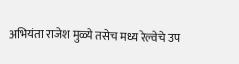अभियंता राजेश मुळ्ये तसेच मध्य रेल्वेचे उप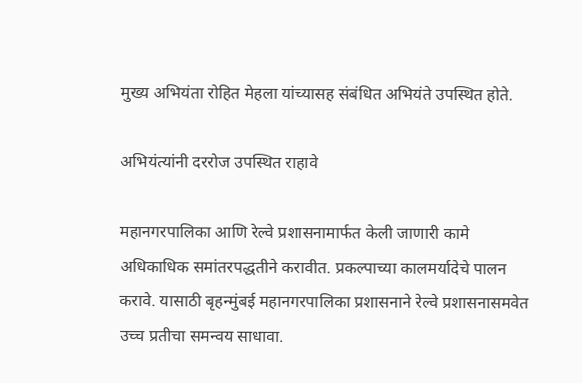मुख्य अभियंता रोहित मेहला यांच्यासह संबंधित अभियंते उपस्थित होते.

अभियंत्यांनी दररोज उपस्थित राहावे

महानगरपालिका आणि रेल्वे प्रशासनामार्फत केली जाणारी कामे अधिकाधिक समांतरपद्धतीने करावीत. प्रकल्पाच्या कालमर्यादेचे पालन करावे. यासाठी बृहन्मुंबई महानगरपालिका प्रशासनाने रेल्वे प्रशासनासमवेत उच्च प्रतीचा समन्वय साधावा.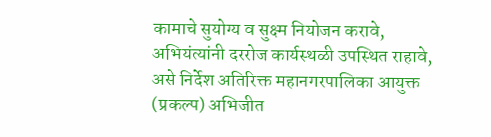कामाचे सुयोग्य व सुक्ष्म नियोजन करावे, अभियंत्यांनी दररोज कार्यस्थळी उपस्थित राहावे, असे निर्देश अतिरिक्त महानगरपालिका आयुक्त (प्रकल्प) अभिजीत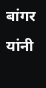बांगर यांनी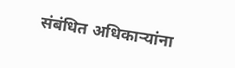संबंधित अधिकाऱ्यांना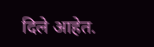दिले आहेत.